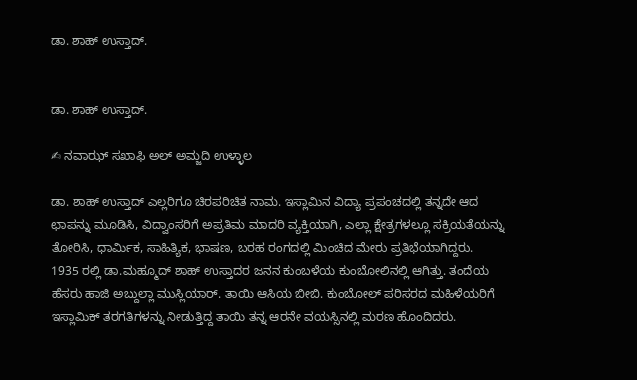ಡಾ. ಶಾಹ್ ಉಸ್ತಾದ್.


ಡಾ. ಶಾಹ್ ಉಸ್ತಾದ್.

✍ ನವಾಝ್ ಸಖಾಫಿ ಅಲ್ ಅಮ್ಜದಿ ಉಳ್ಳಾಲ

ಡಾ. ಶಾಹ್ ಉಸ್ತಾದ್ ಎಲ್ಲರಿಗೂ ಚಿರಪರಿಚಿತ ನಾಮ. ಇಸ್ಲಾಮಿನ ವಿದ್ಯಾ ಪ್ರಪಂಚದಲ್ಲಿ ತನ್ನದೇ ಆದ ಛಾಪನ್ನು ಮೂಡಿಸಿ, ವಿದ್ವಾಂಸರಿಗೆ ಅಪ್ರತಿಮ ಮಾದರಿ ವ್ಯಕ್ತಿಯಾಗಿ, ಎಲ್ಲಾ ಕ್ಷೇತ್ರಗಳಲ್ಲೂ ಸಕ್ರಿಯತೆಯನ್ನು ತೋರಿಸಿ, ಧಾರ್ಮಿಕ, ಸಾಹಿತ್ಯಿಕ, ಭಾಷಣ, ಬರಹ ರಂಗದಲ್ಲಿ ಮಿಂಚಿದ ಮೇರು ಪ್ರತಿಭೆಯಾಗಿದ್ದರು.
1935 ರಲ್ಲಿ ಡಾ.ಮಹ್ಮೂದ್ ಶಾಹ್ ಉಸ್ತಾದರ ಜನನ ಕುಂಬಳೆಯ ಕುಂಬೋಲಿನಲ್ಲಿ ಆಗಿತ್ತು. ತಂದೆಯ ಹೆಸರು ಹಾಜಿ ಅಬ್ದುಲ್ಲಾ ಮುಸ್ಲಿಯಾರ್. ತಾಯಿ ಆಸಿಯ ಬೀಬಿ. ಕುಂಬೋಲ್ ಪರಿಸರದ ಮಹಿಳೆಯರಿಗೆ ಇಸ್ಲಾಮಿಕ್ ತರಗತಿಗಳನ್ನು ನೀಡುತ್ತಿದ್ದ ತಾಯಿ ತನ್ನ ಆರನೇ ವಯಸ್ಸಿನಲ್ಲಿ ಮರಣ ಹೊಂದಿದರು.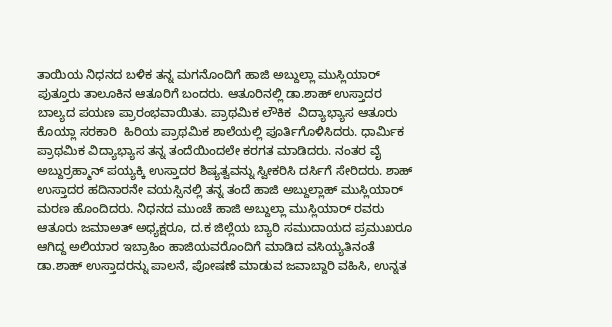ತಾಯಿಯ ನಿಧನದ ಬಳಿಕ ತನ್ನ ಮಗನೊಂದಿಗೆ ಹಾಜಿ ಅಬ್ದುಲ್ಲಾ ಮುಸ್ಲಿಯಾರ್ ಪುತ್ತೂರು ತಾಲೂಕಿನ ಆತೂರಿಗೆ ಬಂದರು. ಆತೂರಿನಲ್ಲಿ ಡಾ.ಶಾಹ್ ಉಸ್ತಾದರ ಬಾಲ್ಯದ ಪಯಣ ಪ್ರಾರಂಭವಾಯಿತು. ಪ್ರಾಥಮಿಕ ಲೌಕಿಕ  ವಿದ್ಯಾಭ್ಯಾಸ ಆತೂರು ಕೊಯ್ಲಾ ಸರಕಾರಿ  ಹಿರಿಯ ಪ್ರಾಥಮಿಕ ಶಾಲೆಯಲ್ಲಿ ಪೂರ್ತಿಗೊಳಿಸಿದರು. ಧಾರ್ಮಿಕ ಪ್ರಾಥಮಿಕ ವಿದ್ಯಾಭ್ಯಾಸ ತನ್ನ ತಂದೆಯಿಂದಲೇ ಕರಗತ ಮಾಡಿದರು. ನಂತರ ವೈ ಅಬ್ದುರ್ರಹ್ಮಾನ್ ಪಯ್ಯಕ್ಕಿ ಉಸ್ತಾದರ ಶಿಷ್ಯತ್ವವನ್ನು ಸ್ವೀಕರಿಸಿ ದರ್ಸಿಗೆ ಸೇರಿದರು. ಶಾಹ್ ಉಸ್ತಾದರ ಹದಿನಾರನೇ ವಯಸ್ಸಿನಲ್ಲಿ ತನ್ನ ತಂದೆ ಹಾಜಿ ಅಬ್ದುಲ್ಲಾಹ್ ಮುಸ್ಲಿಯಾರ್ ಮರಣ ಹೊಂದಿದರು. ನಿಧನದ ಮುಂಚೆ ಹಾಜಿ ಅಬ್ದುಲ್ಲಾ ಮುಸ್ಲಿಯಾರ್ ರವರು ಆತೂರು ಜಮಾಅತ್ ಅಧ್ಯಕ್ಷರೂ, ದ.ಕ ಜಿಲ್ಲೆಯ ಬ್ಯಾರಿ ಸಮುದಾಯದ ಪ್ರಮುಖರೂ ಆಗಿದ್ದ ಅಲಿಯಾರ ಇಬ್ರಾಹಿಂ ಹಾಜಿಯವರೊಂದಿಗೆ ಮಾಡಿದ ವಸಿಯ್ಯತಿನಂತೆ ಡಾ.ಶಾಹ್ ಉಸ್ತಾದರನ್ನು ಪಾಲನೆ, ಪೋಷಣೆ ಮಾಡುವ ಜವಾಬ್ದಾರಿ ವಹಿಸಿ, ಉನ್ನತ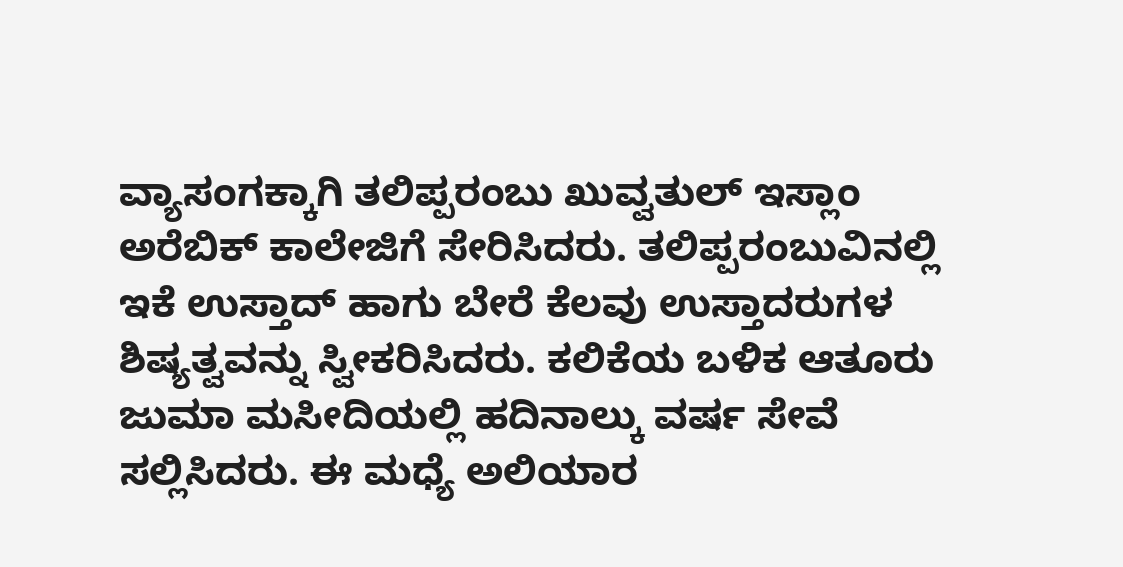ವ್ಯಾಸಂಗಕ್ಕಾಗಿ ತಲಿಪ್ಪರಂಬು ಖುವ್ವತುಲ್ ಇಸ್ಲಾಂ ಅರೆಬಿಕ್ ಕಾಲೇಜಿಗೆ ಸೇರಿಸಿದರು. ತಲಿಪ್ಪರಂಬುವಿನಲ್ಲಿ ಇಕೆ ಉಸ್ತಾದ್ ಹಾಗು ಬೇರೆ ಕೆಲವು ಉಸ್ತಾದರುಗಳ ಶಿಷ್ಯತ್ವವನ್ನು ಸ್ವೀಕರಿಸಿದರು. ಕಲಿಕೆಯ ಬಳಿಕ ಆತೂರು ಜುಮಾ ಮಸೀದಿಯಲ್ಲಿ ಹದಿನಾಲ್ಕು ವರ್ಷ ಸೇವೆ ಸಲ್ಲಿಸಿದರು. ಈ ಮಧ್ಯೆ ಅಲಿಯಾರ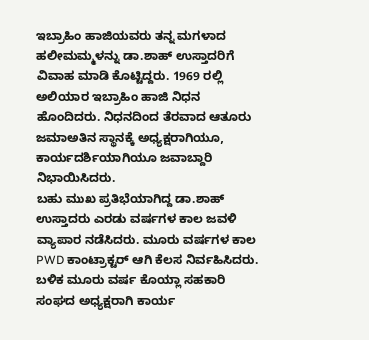ಇಬ್ರಾಹಿಂ ಹಾಜಿಯವರು ತನ್ನ ಮಗಳಾದ ಹಲೀಮಮ್ಮಳನ್ನು ಡಾ.ಶಾಹ್ ಉಸ್ತಾದರಿಗೆ ವಿವಾಹ ಮಾಡಿ ಕೊಟ್ಟಿದ್ದರು. 1969 ರಲ್ಲಿ ಅಲಿಯಾರ ಇಬ್ರಾಹಿಂ ಹಾಜಿ ನಿಧನ ಹೊಂದಿದರು. ನಿಧನದಿಂದ ತೆರವಾದ ಆತೂರು ಜಮಾಅತಿನ ಸ್ಥಾನಕ್ಕೆ ಅಧ್ಯಕ್ಷರಾಗಿಯೂ, ಕಾರ್ಯದರ್ಶಿಯಾಗಿಯೂ ಜವಾಬ್ದಾರಿ ನಿಭಾಯಿಸಿದರು.
ಬಹು ಮುಖ ಪ್ರತಿಭೆಯಾಗಿದ್ದ ಡಾ.ಶಾಹ್ ಉಸ್ತಾದರು ಎರಡು ವರ್ಷಗಳ ಕಾಲ ಜವಳಿ ವ್ಯಾಪಾರ ನಡೆಸಿದರು. ಮೂರು ವರ್ಷಗಳ ಕಾಲ PWD ಕಾಂಟ್ರಾಕ್ಟರ್ ಆಗಿ ಕೆಲಸ ನಿರ್ವಹಿಸಿದರು. ಬಳಿಕ ಮೂರು ವರ್ಷ ಕೊಯ್ಲಾ ಸಹಕಾರಿ ಸಂಘದ ಅಧ್ಯಕ್ಷರಾಗಿ ಕಾರ್ಯ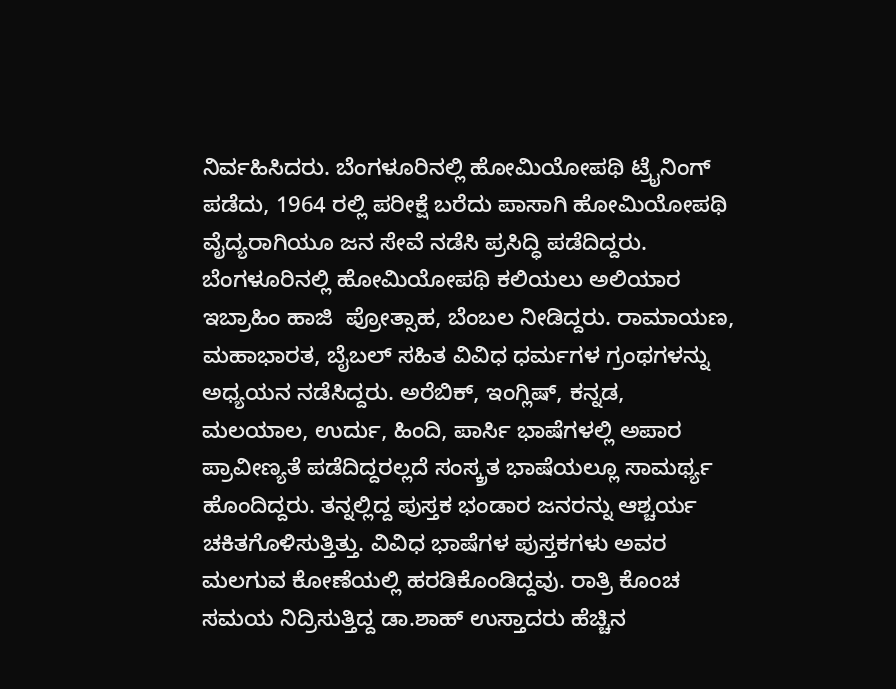ನಿರ್ವಹಿಸಿದರು. ಬೆಂಗಳೂರಿನಲ್ಲಿ ಹೋಮಿಯೋಪಥಿ ಟ್ರೈನಿಂಗ್ ಪಡೆದು, 1964 ರಲ್ಲಿ ಪರೀಕ್ಷೆ ಬರೆದು ಪಾಸಾಗಿ ಹೋಮಿಯೋಪಥಿ ವೈದ್ಯರಾಗಿಯೂ ಜನ ಸೇವೆ ನಡೆಸಿ ಪ್ರಸಿದ್ಧಿ ಪಡೆದಿದ್ದರು. ಬೆಂಗಳೂರಿನಲ್ಲಿ ಹೋಮಿಯೋಪಥಿ ಕಲಿಯಲು ಅಲಿಯಾರ ಇಬ್ರಾಹಿಂ ಹಾಜಿ  ಪ್ರೋತ್ಸಾಹ, ಬೆಂಬಲ ನೀಡಿದ್ದರು. ರಾಮಾಯಣ, ಮಹಾಭಾರತ, ಬೈಬಲ್ ಸಹಿತ ವಿವಿಧ ಧರ್ಮಗಳ ಗ್ರಂಥಗಳನ್ನು ಅಧ್ಯಯನ ನಡೆಸಿದ್ದರು. ಅರೆಬಿಕ್, ಇಂಗ್ಲಿಷ್, ಕನ್ನಡ, ಮಲಯಾಲ, ಉರ್ದು, ಹಿಂದಿ, ಪಾರ್ಸಿ ಭಾಷೆಗಳಲ್ಲಿ ಅಪಾರ ಪ್ರಾವೀಣ್ಯತೆ ಪಡೆದಿದ್ದರಲ್ಲದೆ ಸಂಸ್ಕ್ರತ ಭಾಷೆಯಲ್ಲೂ ಸಾಮರ್ಥ್ಯ ಹೊಂದಿದ್ದರು. ತನ್ನಲ್ಲಿದ್ದ ಪುಸ್ತಕ ಭಂಡಾರ ಜನರನ್ನು ಆಶ್ಚರ್ಯ ಚಕಿತಗೊಳಿಸುತ್ತಿತ್ತು. ವಿವಿಧ ಭಾಷೆಗಳ ಪುಸ್ತಕಗಳು ಅವರ ಮಲಗುವ ಕೋಣೆಯಲ್ಲಿ ಹರಡಿಕೊಂಡಿದ್ದವು. ರಾತ್ರಿ ಕೊಂಚ ಸಮಯ ನಿದ್ರಿಸುತ್ತಿದ್ದ ಡಾ.ಶಾಹ್ ಉಸ್ತಾದರು ಹೆಚ್ಚಿನ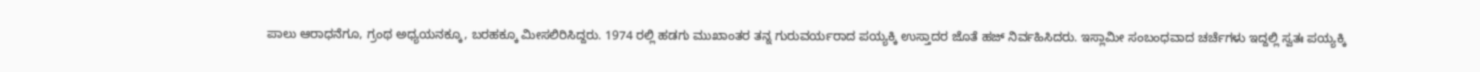ಪಾಲು ಆರಾಧನೆಗೂ, ಗ್ರಂಥ ಅಧ್ಯಯನಕ್ಕೂ, ಬರಹಕ್ಕೂ ಮೀಸಲಿರಿಸಿದ್ದರು. 1974 ರಲ್ಲಿ ಹಡಗು ಮುಖಾಂತರ ತನ್ನ ಗುರುವರ್ಯರಾದ ಪಯ್ಯಕ್ಕಿ ಉಸ್ತಾದರ ಜೊತೆ ಹಜ್ ನಿರ್ವಹಿಸಿದರು. ಇಸ್ಲಾಮೀ ಸಂಬಂಧವಾದ ಚರ್ಚೆಗಳು ಇದ್ದಲ್ಲಿ ಸ್ವತಃ ಪಯ್ಯಕ್ಕಿ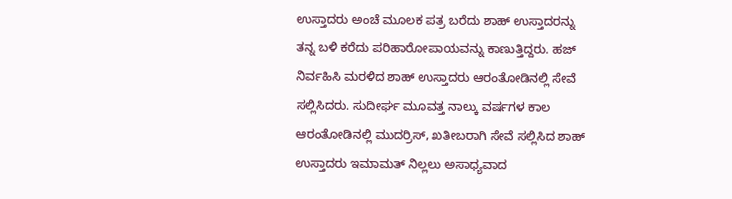ಉಸ್ತಾದರು ಅಂಚೆ ಮೂಲಕ ಪತ್ರ ಬರೆದು ಶಾಹ್ ಉಸ್ತಾದರನ್ನು ತನ್ನ ಬಳಿ ಕರೆದು ಪರಿಹಾರೋಪಾಯವನ್ನು ಕಾಣುತ್ತಿದ್ದರು. ಹಜ್ ನಿರ್ವಹಿಸಿ ಮರಳಿದ ಶಾಹ್ ಉಸ್ತಾದರು ಆರಂತೋಡಿನಲ್ಲಿ ಸೇವೆ ಸಲ್ಲಿಸಿದರು. ಸುದೀರ್ಘ ಮೂವತ್ತ ನಾಲ್ಕು ವರ್ಷಗಳ ಕಾಲ ಆರಂತೋಡಿನಲ್ಲಿ ಮುದರ್ರಿಸ್, ಖತೀಬರಾಗಿ ಸೇವೆ ಸಲ್ಲಿಸಿದ ಶಾಹ್ ಉಸ್ತಾದರು ಇಮಾಮತ್ ನಿಲ್ಲಲು ಅಸಾಧ್ಯವಾದ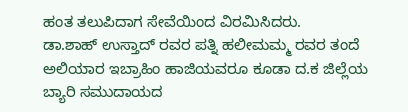ಹಂತ ತಲುಪಿದಾಗ ಸೇವೆಯಿಂದ ವಿರಮಿಸಿದರು.
ಡಾ.ಶಾಹ್ ಉಸ್ತಾದ್ ರವರ ಪತ್ನಿ ಹಲೀಮಮ್ಮ ರವರ ತಂದೆ ಅಲಿಯಾರ ಇಬ್ರಾಹಿಂ ಹಾಜಿಯವರೂ ಕೂಡಾ ದ.ಕ ಜಿಲ್ಲೆಯ  ಬ್ಯಾರಿ ಸಮುದಾಯದ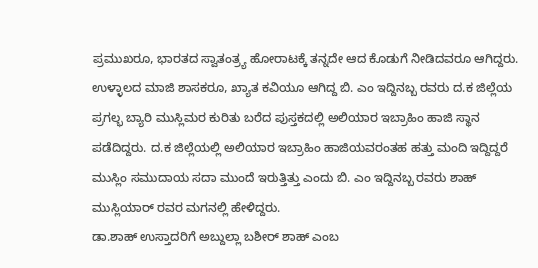ಪ್ರಮುಖರೂ, ಭಾರತದ ಸ್ವಾತಂತ್ರ್ಯ ಹೋರಾಟಕ್ಕೆ ತನ್ನದೇ ಆದ ಕೊಡುಗೆ ನೀಡಿದವರೂ ಆಗಿದ್ದರು. ಉಳ್ಳಾಲದ ಮಾಜಿ ಶಾಸಕರೂ, ಖ್ಯಾತ ಕವಿಯೂ ಆಗಿದ್ದ ಬಿ. ಎಂ ಇದ್ದಿನಬ್ಬ ರವರು ದ.ಕ ಜಿಲ್ಲೆಯ ಪ್ರಗಲ್ಭ ಬ್ಯಾರಿ ಮುಸ್ಲಿಮರ ಕುರಿತು ಬರೆದ ಪುಸ್ತಕದಲ್ಲಿ ಅಲಿಯಾರ ಇಬ್ರಾಹಿಂ ಹಾಜಿ ಸ್ಥಾನ ಪಡೆದಿದ್ದರು. ದ.ಕ ಜಿಲ್ಲೆಯಲ್ಲಿ ಅಲಿಯಾರ ಇಬ್ರಾಹಿಂ ಹಾಜಿಯವರಂತಹ ಹತ್ತು ಮಂದಿ ಇದ್ದಿದ್ದರೆ ಮುಸ್ಲಿಂ ಸಮುದಾಯ ಸದಾ ಮುಂದೆ ಇರುತ್ತಿತ್ತು ಎಂದು ಬಿ. ಎಂ ಇದ್ದಿನಬ್ಬ ರವರು ಶಾಹ್ ಮುಸ್ಲಿಯಾರ್ ರವರ ಮಗನಲ್ಲಿ ಹೇಳಿದ್ದರು.
ಡಾ.ಶಾಹ್ ಉಸ್ತಾದರಿಗೆ ಅಬ್ದುಲ್ಲಾ ಬಶೀರ್ ಶಾಹ್ ಎಂಬ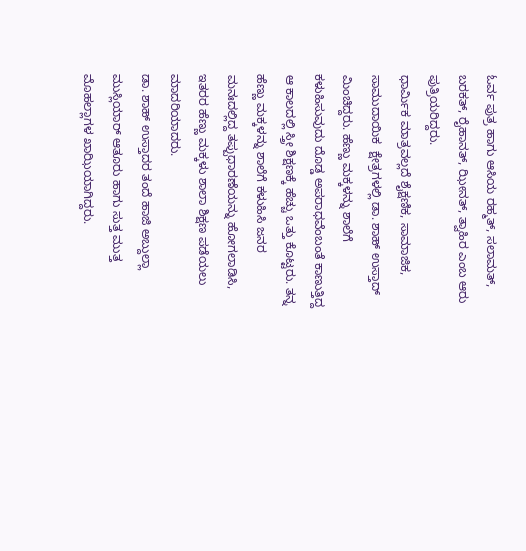ಓರ್ವ ಪುತ್ರ ಹಾಗು ಆಸಿಯ ರಹ್ಮತ್, ಸಲಾಮತ್, ಬರಕತ್, ರೈಹಾನತ್, ಝೀನತ್, ತ್ವಾಹಿರ ಎಂಬ ಆರು ಪುತ್ರಿಯರಿದ್ದರು.
ಧಾರ್ಮಿಕ ಮಾತ್ರವಲ್ಲದೆ ಶೈಕ್ಷಣಿಕ, ಸಾಮಾಜಿಕ, ಸಾಮುದಾಯಿಕ  ಕ್ಷೇತ್ರಗಳಲ್ಲಿ ಡಾ. ಶಾಹ್ ಉಸ್ತಾದ್ ಮಿಂಚಿದ್ದರು. ಹೆಣ್ಣು ಮಕ್ಕಳನ್ನು ಶಾಲೆಗೆ ಕಳುಹಿಸುವುದು ದೊಡ್ಡ ಅಪರಾಧವೆಂಬಂತೆ ಕಾಣುತ್ತಿದ್ದ ಆ ಕಾಲದಲ್ಲಿ ಸ್ತ್ರೀ ಶಿಕ್ಷಣಕ್ಕೆ ಹೆಚ್ಚು ಒತ್ತು ಕೊಟ್ಟರು. ತನ್ನ ಹೆಣ್ಣು ಮಕ್ಕಳನ್ನು ಶಾಲೆಗೆ ಕಳುಹಿಸಿ ಜನರ ಮನಃದಲ್ಲಿದ್ದ ತಪ್ಪುಧಾರಣೆಯನ್ನು ಹೋಗಲಾಡಿಸಿ, ಇತರರ ಹೆಣ್ಣು ಮಕ್ಕಳು ಶಾಲಾ ಶಿಕ್ಷಣ ಪಡೆಯಲು ಮಾದರಿಯಾದರು.
ಡಾ. ಶಾಹ್ ಉಸ್ತಾದರ ತಂದೆ ಹಾಜಿ ಅಬ್ದುಲ್ಲಾ ಮುಸ್ಲಿಯಾರ್ ಆತೂರು ಹಾಗು ಸುತ್ತ ಮುತ್ತ ಮೊಹಲ್ಲಾಗಳ ಖಾಝಿಯಾಗಿದ್ದರು.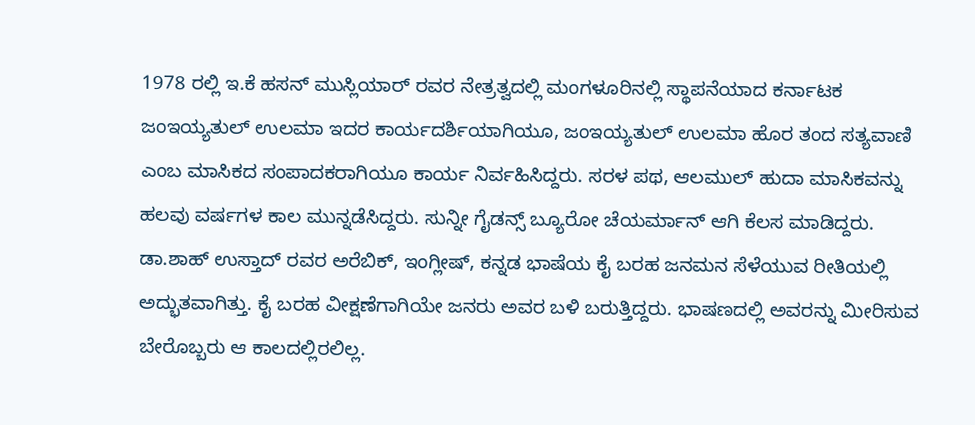1978 ರಲ್ಲಿ ಇ.ಕೆ ಹಸನ್ ಮುಸ್ಲಿಯಾರ್ ರವರ ನೇತ್ರತ್ವದಲ್ಲಿ ಮಂಗಳೂರಿನಲ್ಲಿ ಸ್ಥಾಪನೆಯಾದ ಕರ್ನಾಟಕ ಜಂಇಯ್ಯತುಲ್ ಉಲಮಾ ಇದರ ಕಾರ್ಯದರ್ಶಿಯಾಗಿಯೂ, ಜಂಇಯ್ಯತುಲ್ ಉಲಮಾ ಹೊರ ತಂದ ಸತ್ಯವಾಣಿ ಎಂಬ ಮಾಸಿಕದ ಸಂಪಾದಕರಾಗಿಯೂ ಕಾರ್ಯ ನಿರ್ವಹಿಸಿದ್ದರು. ಸರಳ ಪಥ, ಆಲಮುಲ್ ಹುದಾ ಮಾಸಿಕವನ್ನು ಹಲವು ವರ್ಷಗಳ ಕಾಲ ಮುನ್ನಡೆಸಿದ್ದರು. ಸುನ್ನೀ ಗೈಡನ್ಸ್ ಬ್ಯೂರೋ ಚೆಯರ್ಮಾನ್ ಆಗಿ ಕೆಲಸ ಮಾಡಿದ್ದರು. ಡಾ.ಶಾಹ್ ಉಸ್ತಾದ್ ರವರ ಅರೆಬಿಕ್, ಇಂಗ್ಲೀಷ್, ಕನ್ನಡ ಭಾಷೆಯ ಕೈ ಬರಹ ಜನಮನ ಸೆಳೆಯುವ ರೀತಿಯಲ್ಲಿ ಅದ್ಭುತವಾಗಿತ್ತು. ಕೈ ಬರಹ ವೀಕ್ಷಣೆಗಾಗಿಯೇ ಜನರು ಅವರ ಬಳಿ ಬರುತ್ತಿದ್ದರು. ಭಾಷಣದಲ್ಲಿ ಅವರನ್ನು ಮೀರಿಸುವ ಬೇರೊಬ್ಬರು ಆ ಕಾಲದಲ್ಲಿರಲಿಲ್ಲ.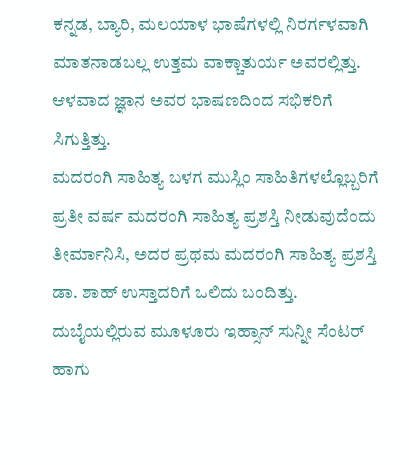ಕನ್ನಡ, ಬ್ಯಾರಿ, ಮಲಯಾಳ ಭಾಷೆಗಳಲ್ಲಿ ನಿರರ್ಗಳವಾಗಿ ಮಾತನಾಡಬಲ್ಲ ಉತ್ತಮ ವಾಕ್ಚಾತುರ್ಯ ಅವರಲ್ಲಿತ್ತು. ಆಳವಾದ ಜ್ಞಾನ ಅವರ ಭಾಷಣದಿಂದ ಸಭಿಕರಿಗೆ ಸಿಗುತ್ತಿತ್ತು.
ಮದರಂಗಿ ಸಾಹಿತ್ಯ ಬಳಗ ಮುಸ್ಲಿಂ ಸಾಹಿತಿಗಳಲ್ಲೊಬ್ಬರಿಗೆ ಪ್ರತೀ ವರ್ಷ ಮದರಂಗಿ ಸಾಹಿತ್ಯ ಪ್ರಶಸ್ತಿ ನೀಡುವುದೆಂದು ತೀರ್ಮಾನಿಸಿ, ಅದರ ಪ್ರಥಮ ಮದರಂಗಿ ಸಾಹಿತ್ಯ ಪ್ರಶಸ್ತಿ ಡಾ. ಶಾಹ್ ಉಸ್ತಾದರಿಗೆ ಒಲಿದು ಬಂದಿತ್ತು.  ದುಬೈಯಲ್ಲಿರುವ ಮೂಳೂರು ಇಹ್ಸಾನ್ ಸುನ್ನೀ ಸೆಂಟರ್ ಹಾಗು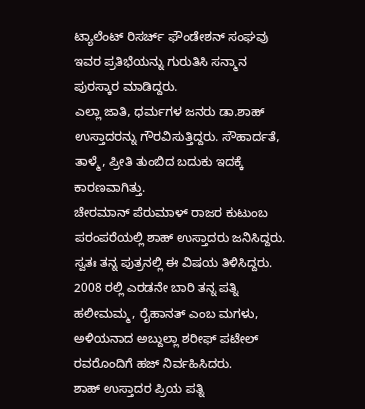ಟ್ಯಾಲೆಂಟ್ ರಿಸರ್ಚ್ ಫೌಂಡೇಶನ್ ಸಂಘವು ಇವರ ಪ್ರತಿಭೆಯನ್ನು ಗುರುತಿಸಿ ಸನ್ಮಾನ ಪುರಸ್ಕಾರ ಮಾಡಿದ್ದರು.
ಎಲ್ಲಾ ಜಾತಿ, ಧರ್ಮಗಳ ಜನರು ಡಾ.ಶಾಹ್ ಉಸ್ತಾದರನ್ನು ಗೌರವಿಸುತ್ತಿದ್ದರು. ಸೌಹಾರ್ದತೆ, ತಾಳ್ಮೆ, ಪ್ರೀತಿ ತುಂಬಿದ ಬದುಕು ಇದಕ್ಕೆ ಕಾರಣವಾಗಿತ್ತು.
ಚೇರಮಾನ್ ಪೆರುಮಾಳ್ ರಾಜರ ಕುಟುಂಬ ಪರಂಪರೆಯಲ್ಲಿ ಶಾಹ್ ಉಸ್ತಾದರು ಜನಿಸಿದ್ದರು. ಸ್ವತಃ ತನ್ನ ಪುತ್ರನಲ್ಲಿ ಈ ವಿಷಯ ತಿಳಿಸಿದ್ದರು. 2008 ರಲ್ಲಿ ಎರಡನೇ ಬಾರಿ ತನ್ನ ಪತ್ನಿ ಹಲೀಮಮ್ಮ, ರೈಹಾನತ್ ಎಂಬ ಮಗಳು, ಅಳಿಯನಾದ ಅಬ್ದುಲ್ಲಾ ಶರೀಫ್ ಪಟೇಲ್ ರವರೊಂದಿಗೆ ಹಜ್ ನಿರ್ವಹಿಸಿದರು.
ಶಾಹ್ ಉಸ್ತಾದರ ಪ್ರಿಯ ಪತ್ನಿ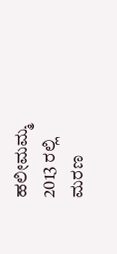ಹಲೀಮಮ್ಮ 2013 ರಲ್ಲಿ ಮರಣ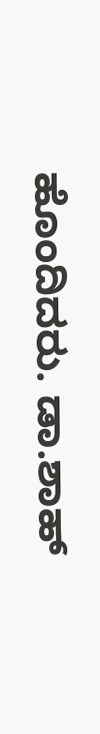ಹೊಂದಿದರು. ಡಾ.ಶಾಹ್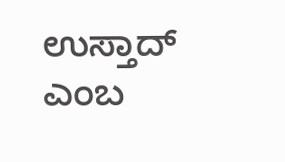ಉಸ್ತಾದ್ ಎಂಬ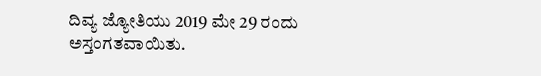ದಿವ್ಯ ಜ್ಯೋತಿಯು 2019 ಮೇ 29 ರಂದು ಅಸ್ತಂಗತವಾಯಿತು.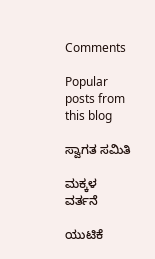Comments

Popular posts from this blog

ಸ್ವಾಗತ ಸಮಿತಿ

ಮಕ್ಕಳ ವರ್ತನೆ

ಯುಟಿಕೆ